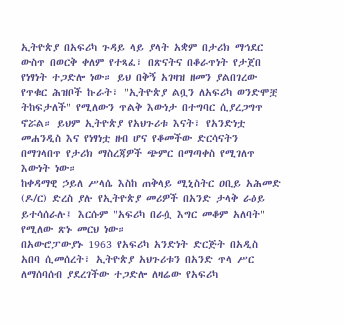ኢትዮጵያ በአፍሪካ ጉዳይ ላይ ያላት አቋም በታሪክ ማኅደር ውስጥ በወርቅ ቀለም የተጻፈ፣ በጽናትና በቆራጥነት የታጀበ የነፃነት ተጋድሎ ነው። ይህ በቅኝ አገዛዝ ዘመን ያልበገረው የጥቁር ሕዝቦች ኩራት፣ "ኢትዮጵያ ልቧን ለአፍሪካ ወንድሞቿ ትከፍታለች" የሚለውን ጥልቅ እውነታ በተግባር ሲያረጋግጥ ኖሯል። ይህም ኢትዮጵያ የአህጉሪቱ እናት፣ የአንድነቷ መሐንዲስ እና የነፃነቷ ዘብ ሆና የቆመችው ድርሳናትን በማገላበጥ የታሪክ ማስረጃዎች ጭምር በማጣቀስ የሚገለጥ እውነት ነው።
ከቀዳማዊ ኃይለ ሥላሴ እስከ ጠቅላይ ሚኒስትር ዐቢይ አሕመድ (ዶ/ር) ድረስ ያሉ የኢትዮጵያ መሪዎች በአንድ ታላቅ ራዕይ ይተሳሰራሉ፤ እርሱም "አፍሪካ በራሷ እግር መቆም አለባት" የሚለው ጽኑ መርህ ነው።
በአውሮፓውያኑ 1963 የአፍሪካ አንድነት ድርጅት በአዲስ አበባ ሲመሰረት፣ ኢትዮጵያ አህጉሪቱን በአንድ ጥላ ሥር ለማሰባሰብ ያደረገችው ተጋድሎ ለዛሬው የአፍሪካ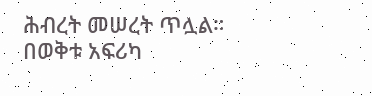ሕብረት መሠረት ጥሏል። በወቅቱ አፍሪካ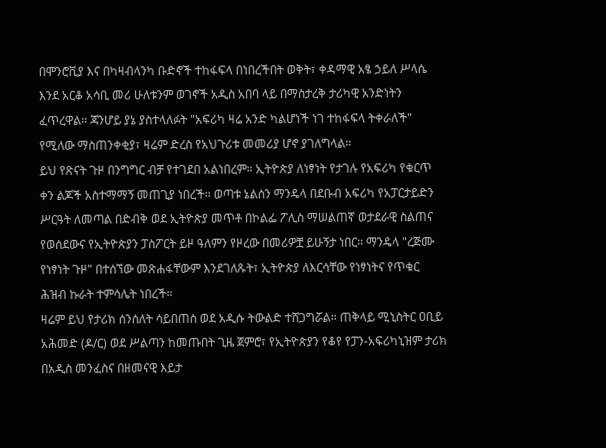በሞንሮቪያ እና በካዛብላንካ ቡድኖች ተከፋፍላ በነበረችበት ወቅት፣ ቀዳማዊ አፄ ኃይለ ሥላሴ እንደ አርቆ አሳቢ መሪ ሁለቱንም ወገኖች አዲስ አበባ ላይ በማስታረቅ ታሪካዊ አንድነትን ፈጥረዋል። ጃንሆይ ያኔ ያስተላለፉት "አፍሪካ ዛሬ አንድ ካልሆነች ነገ ተከፋፍላ ትቀራለች" የሚለው ማስጠንቀቂያ፣ ዛሬም ድረስ የአህጉሪቱ መመሪያ ሆኖ ያገለግላል።
ይህ የጽናት ጉዞ በንግግር ብቻ የተገደበ አልነበረም። ኢትዮጵያ ለነፃነት የታገሉ የአፍሪካ የቁርጥ ቀን ልጆች አስተማማኝ መጠጊያ ነበረች። ወጣቱ ኔልሰን ማንዴላ በደቡብ አፍሪካ የአፓርታይድን ሥርዓት ለመጣል በድብቅ ወደ ኢትዮጵያ መጥቶ በኮልፌ ፖሊስ ማሠልጠኛ ወታደራዊ ስልጠና የወሰደውና የኢትዮጵያን ፓስፖርት ይዞ ዓለምን የዞረው በመሪዎቿ ይሁኝታ ነበር። ማንዴላ "ረጅሙ የነፃነት ጉዞ" በተሰኘው መጽሐፋቸውም እንደገለጹት፣ ኢትዮጵያ ለእርሳቸው የነፃነትና የጥቁር ሕዝብ ኩራት ተምሳሌት ነበረች።
ዛሬም ይህ የታሪክ ሰንሰለት ሳይበጠስ ወደ አዲሱ ትውልድ ተሸጋግሯል። ጠቅላይ ሚኒስትር ዐቢይ አሕመድ (ዶ/ር) ወደ ሥልጣን ከመጡበት ጊዜ ጀምሮ፣ የኢትዮጵያን የቆየ የፓን-አፍሪካኒዝም ታሪክ በአዲስ መንፈስና በዘመናዊ እይታ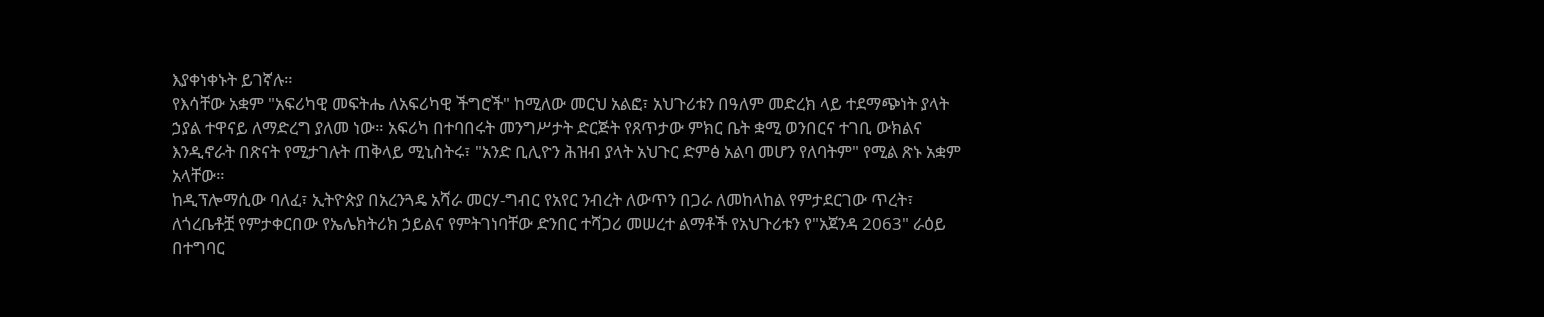እያቀነቀኑት ይገኛሉ።
የእሳቸው አቋም "አፍሪካዊ መፍትሔ ለአፍሪካዊ ችግሮች" ከሚለው መርህ አልፎ፣ አህጉሪቱን በዓለም መድረክ ላይ ተደማጭነት ያላት ኃያል ተዋናይ ለማድረግ ያለመ ነው። አፍሪካ በተባበሩት መንግሥታት ድርጅት የጸጥታው ምክር ቤት ቋሚ ወንበርና ተገቢ ውክልና እንዲኖራት በጽናት የሚታገሉት ጠቅላይ ሚኒስትሩ፣ "አንድ ቢሊዮን ሕዝብ ያላት አህጉር ድምፅ አልባ መሆን የለባትም" የሚል ጽኑ አቋም አላቸው።
ከዲፕሎማሲው ባለፈ፣ ኢትዮጵያ በአረንጓዴ አሻራ መርሃ-ግብር የአየር ንብረት ለውጥን በጋራ ለመከላከል የምታደርገው ጥረት፣ ለጎረቤቶቿ የምታቀርበው የኤሌክትሪክ ኃይልና የምትገነባቸው ድንበር ተሻጋሪ መሠረተ ልማቶች የአህጉሪቱን የ"አጀንዳ 2063" ራዕይ በተግባር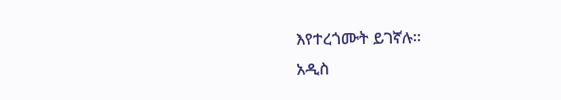እየተረጎሙት ይገኛሉ።
አዲስ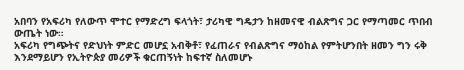አበባን የአፍሪካ የለውጥ ሞተር የማድረግ ፍላጎት፣ ታሪካዊ ግዴታን ከዘመናዊ ብልጽግና ጋር የማጣመር ጥበብ ውጤት ነው።
አፍሪካ የግጭትና የድህነት ምድር መሆኗ አብቅቶ፣ የፈጠራና የብልጽግና ማዕከል የምትሆንበት ዘመን ግን ሩቅ እንደማይሆን የኢትዮጵያ መሪዎች ቁርጠኝነት ከፍተኛ ስለመሆኑ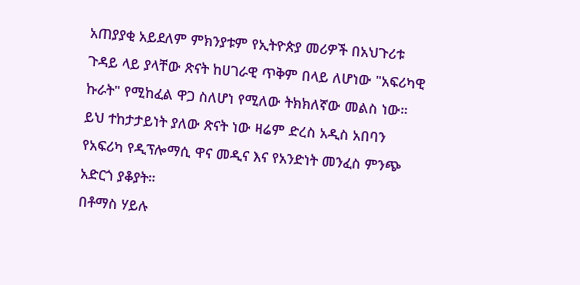አጠያያቂ አይደለም ምክንያቱም የኢትዮጵያ መሪዎች በአህጉሪቱ ጉዳይ ላይ ያላቸው ጽናት ከሀገራዊ ጥቅም በላይ ለሆነው "አፍሪካዊ ኩራት" የሚከፈል ዋጋ ስለሆነ የሚለው ትክክለኛው መልስ ነው።
ይህ ተከታታይነት ያለው ጽናት ነው ዛሬም ድረስ አዲስ አበባን የአፍሪካ የዲፕሎማሲ ዋና መዲና እና የአንድነት መንፈስ ምንጭ አድርጎ ያቆያት።
በቶማስ ሃይሉ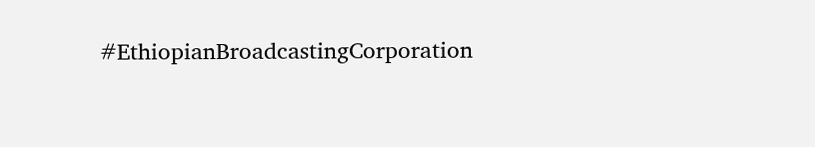#EthiopianBroadcastingCorporation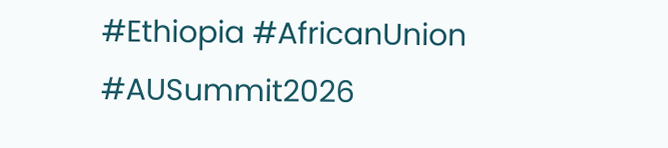#Ethiopia #AfricanUnion #AUSummit2026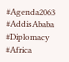#Agenda2063 #AddisAbaba #Diplomacy #Africa